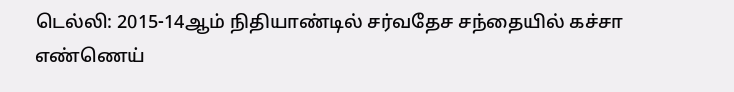டெல்லி: 2015-14ஆம் நிதியாண்டில் சர்வதேச சந்தையில் கச்சா எண்ணெய்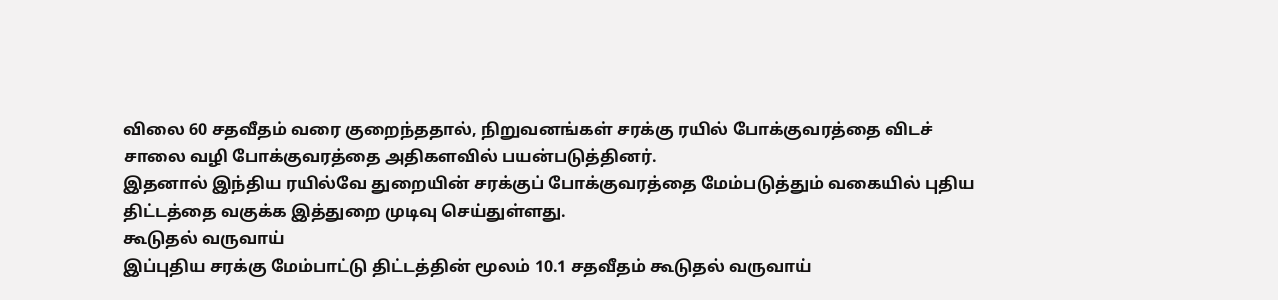விலை 60 சதவீதம் வரை குறைந்ததால், நிறுவனங்கள் சரக்கு ரயில் போக்குவரத்தை விடச் சாலை வழி போக்குவரத்தை அதிகளவில் பயன்படுத்தினர்.
இதனால் இந்திய ரயில்வே துறையின் சரக்குப் போக்குவரத்தை மேம்படுத்தும் வகையில் புதிய திட்டத்தை வகுக்க இத்துறை முடிவு செய்துள்ளது.
கூடுதல் வருவாய்
இப்புதிய சரக்கு மேம்பாட்டு திட்டத்தின் மூலம் 10.1 சதவீதம் கூடுதல் வருவாய்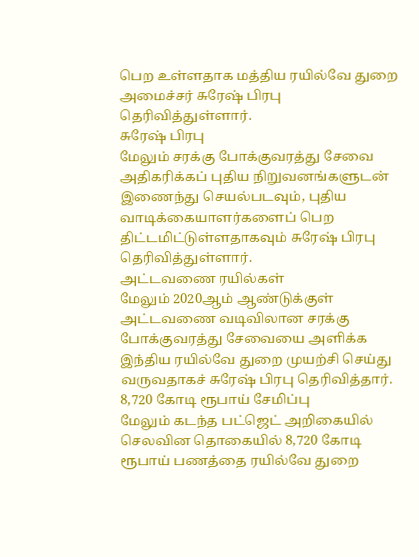பெற உள்ளதாக மத்திய ரயில்வே துறை அமைச்சர் சுரேஷ் பிரபு தெரிவித்துள்ளார்.
சுரேஷ் பிரபு
மேலும் சரக்கு போக்குவரத்து சேவை அதிகரிக்கப் புதிய நிறுவனங்களுடன் இணைந்து செயல்படவும், புதிய வாடிக்கையாளர்களைப் பெற திட்டமிட்டுள்ளதாகவும் சுரேஷ் பிரபு தெரிவித்துள்ளார்.
அட்டவணை ரயில்கள்
மேலும் 2020ஆம் ஆண்டுக்குள் அட்டவணை வடிவிலான சரக்கு போக்குவரத்து சேவையை அளிக்க இந்திய ரயில்வே துறை முயற்சி செய்து வருவதாகச் சுரேஷ் பிரபு தெரிவித்தார்.
8,720 கோடி ரூபாய் சேமிப்பு
மேலும் கடந்த பட்ஜெட் அறிகையில் செலவின தொகையில் 8,720 கோடி ரூபாய் பணத்தை ரயில்வே துறை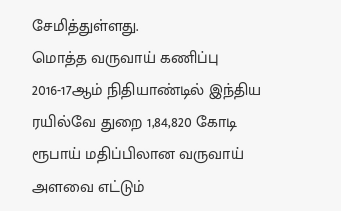சேமித்துள்ளது.
மொத்த வருவாய் கணிப்பு
2016-17ஆம் நிதியாண்டில் இந்திய ரயில்வே துறை 1,84,820 கோடி ரூபாய் மதிப்பிலான வருவாய் அளவை எட்டும்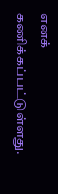எனக் கணிக்கப்பட்டுள்ளது.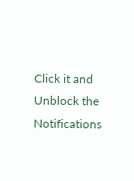Click it and Unblock the Notifications